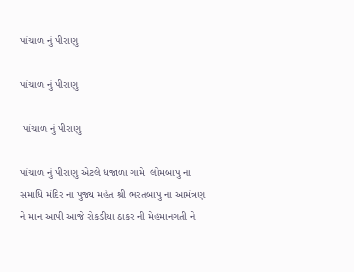પાંચાળ નું પીરાણુ

પાંચાળ નું પીરાણુ

 પાંચાળ નું પીરાણુ

પાંચાળ નું પીરાણુ એટલે ધજાળા ગામે  લોમબાપુ ના સમાધિ મંદિર ના પુજ્ય મહંત શ્રી ભરતબાપુ ના આમંત્રણ ને માન આપી આજે રોકડીયા ઠાકર ની મેહમાનગતી ને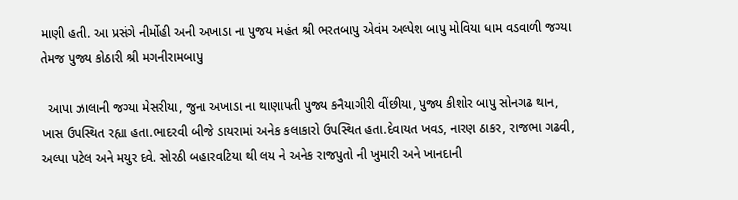માણી હતી. આ પ્રસંગે નીર્મોહી અની અખાડા ના પુજય મહંત શ્રી ભરતબાપુ એવંમ અલ્પેશ બાપુ મોવિયા ધામ વડવાળી જગ્યા તેમજ પુજ્ય કોઠારી શ્રી મગનીરામબાપુ

  આપા ઝાલાની જગ્યા મેસરીયા, જુના અખાડા ના થાણાપતી પુજ્ય કનૈયાગીરી વીંછીયા, પુજ્ય કીશોર બાપુ સોનગઢ થાન, ખાસ ઉપસ્થિત રહ્યા હતા.ભાદરવી બીજે ડાયરામાં અનેક કલાકારો ઉપસ્થિત હતા.દેવાયત ખવડ, નારણ ઠાકર, રાજભા ગઢવી, અલ્પા પટેલ અને મયુર દવે. સોરઠી બહારવટિયા થી લય ને અનેક રાજપુતો ની ખુમારી અને ખાનદાની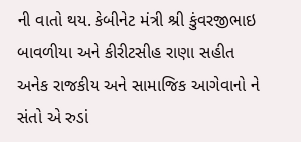ની વાતો થય. કેબીનેટ મંત્રી શ્રી કુંવરજીભાઇ બાવળીયા અને કીરીટસીહ રાણા સહીત અનેક રાજકીય અને સામાજિક આગેવાનો ને સંતો એ રુડાં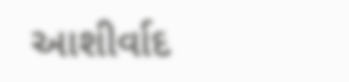આશીર્વાદ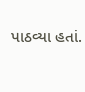પાઠવ્યા હતાં.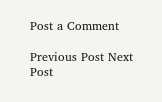Post a Comment

Previous Post Next Post